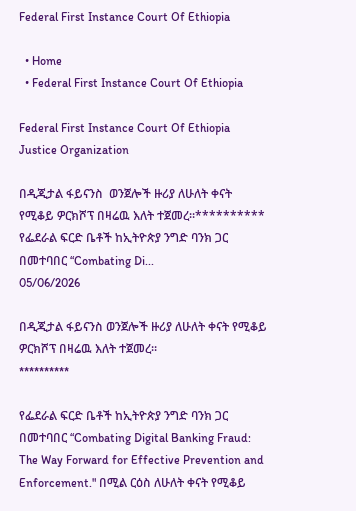Federal First Instance Court Of Ethiopia

  • Home
  • Federal First Instance Court Of Ethiopia

Federal First Instance Court Of Ethiopia Justice Organization

በዲጂታል ፋይናንስ  ወንጀሎች ዙሪያ ለሁለት ቀናት የሚቆይ ዎርክሾፕ በዛሬዉ እለት ተጀመረ።********** የፌደራል ፍርድ ቤቶች ከኢትዮጵያ ንግድ ባንክ ጋር በመተባበር “Combating Di...
05/06/2026

በዲጂታል ፋይናንስ ወንጀሎች ዙሪያ ለሁለት ቀናት የሚቆይ ዎርክሾፕ በዛሬዉ እለት ተጀመረ።
**********

የፌደራል ፍርድ ቤቶች ከኢትዮጵያ ንግድ ባንክ ጋር በመተባበር “Combating Digital Banking Fraud: The Way Forward for Effective Prevention and Enforcement." በሚል ርዕስ ለሁለት ቀናት የሚቆይ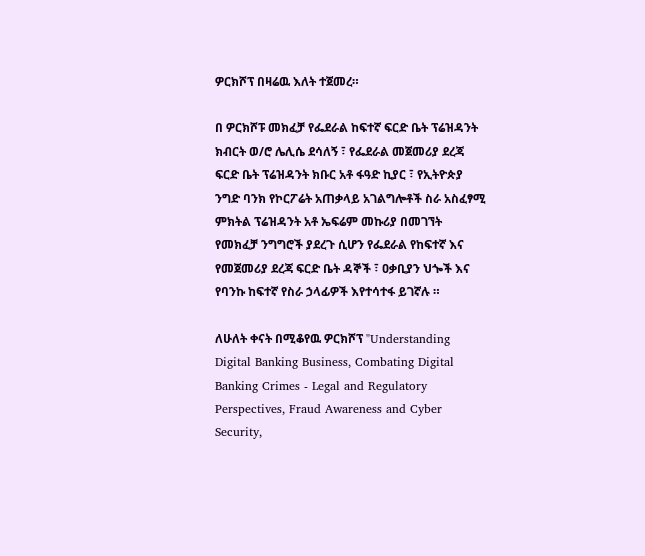ዎርክሾፕ በዛሬዉ እለት ተጀመረ።

በ ዎርክሾፑ መክፈቻ የፌደራል ከፍተኛ ፍርድ ቤት ፕሬዝዳንት ክብርት ወ/ሮ ሌሊሴ ደሳለኝ ፣ የፌደራል መጀመሪያ ደረጃ ፍርድ ቤት ፕሬዝዳንት ክቡር አቶ ፋዓድ ኪያር ፣ የኢትዮጵያ ንግድ ባንክ የኮርፖሬት አጠቃላይ አገልግሎቶች ስራ አስፈፃሚ ምክትል ፕሬዝዳንት አቶ ኤፍሬም መኩሪያ በመገኘት የመክፈቻ ንግግሮች ያደረጉ ሲሆን የፌደራል የከፍተኛ እና የመጀመሪያ ደረጃ ፍርድ ቤት ዳኞች ፣ ዐቃቢያን ህጐች እና የባንኩ ከፍተኛ የስራ ኃላፊዎች እየተሳተፋ ይገኛሉ ።

ለሁለት ቀናት በሚቆየዉ ዎርክሾፕ "Understanding Digital Banking Business, Combating Digital Banking Crimes - Legal and Regulatory Perspectives, Fraud Awareness and Cyber Security,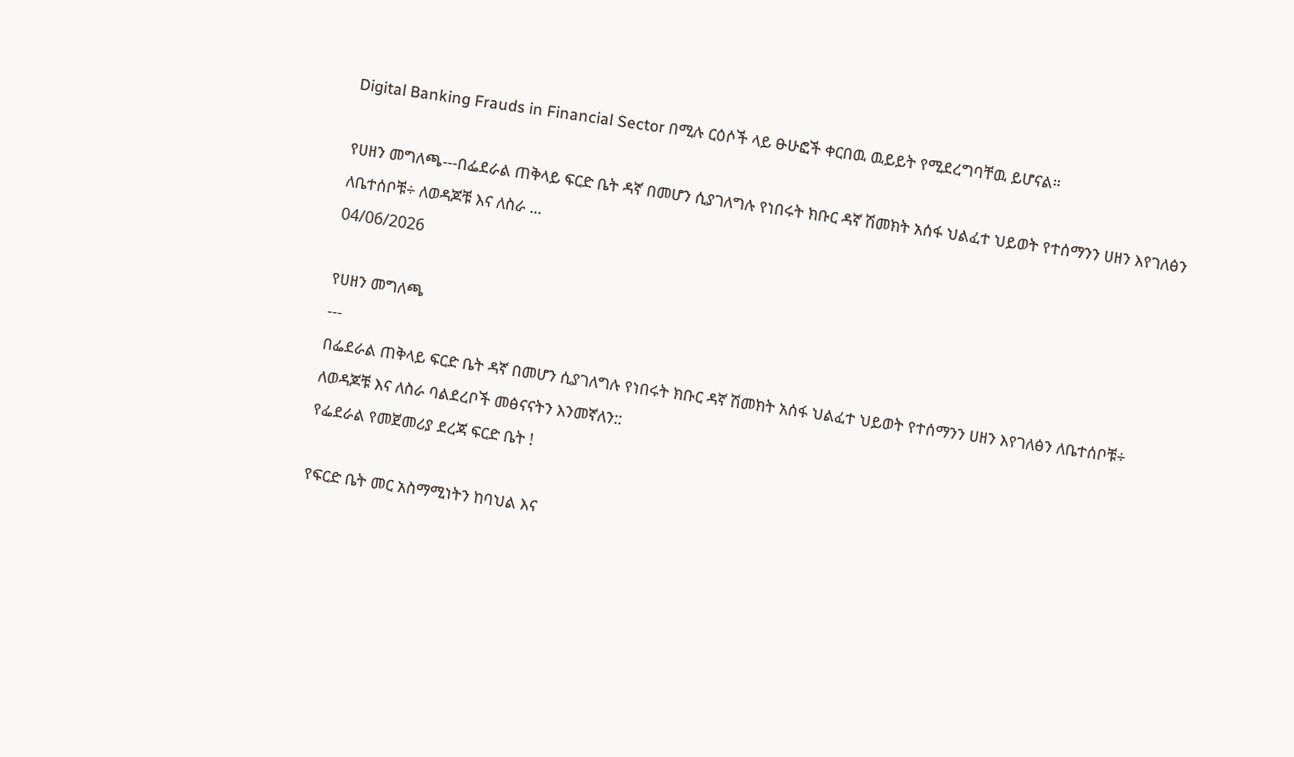Digital Banking Frauds in Financial Sector በሚሉ ርዕሶች ላይ ፁሁፎች ቀርበዉ ዉይይት የሚደረግባቸዉ ይሆናል።

የሀዘን መግለጫ---በፌደራል ጠቅላይ ፍርድ ቤት ዳኛ በመሆን ሲያገለግሉ የነበሩት ክቡር ዳኛ ሽመክት አሰፋ ህልፈተ ህይወት የተሰማንን ሀዘን እየገለፅን ለቤተሰቦቹ÷ ለወዳጆቹ እና ለስራ ...
04/06/2026

የሀዘን መግለጫ
---
በፌደራል ጠቅላይ ፍርድ ቤት ዳኛ በመሆን ሲያገለግሉ የነበሩት ክቡር ዳኛ ሽመክት አሰፋ ህልፈተ ህይወት የተሰማንን ሀዘን እየገለፅን ለቤተሰቦቹ÷ ለወዳጆቹ እና ለስራ ባልደረቦች መፅናናትን እንመኛለን::
የፌደራል የመጀመሪያ ደረጃ ፍርድ ቤት !

የፍርድ ቤት መር አስማሚነትን ከባህል እና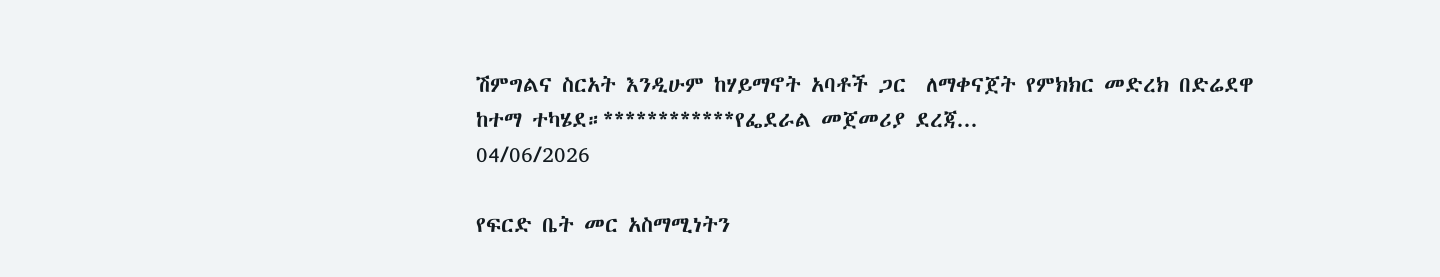ሽምግልና ስርአት እንዲሁም ከሃይማኖት አባቶች ጋር  ለማቀናጀት የምክክር መድረክ በድሬደዋ ከተማ ተካሄደ።************የፌደራል መጀመሪያ ደረጃ...
04/06/2026

የፍርድ ቤት መር አስማሚነትን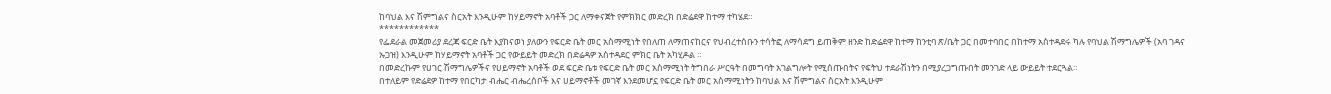ከባህል እና ሽምግልና ስርአት እንዲሁም ከሃይማኖት አባቶች ጋር ለማቀናጀት የምክክር መድረክ በድሬደዋ ከተማ ተካሄደ።
************
የፌደራል መጀመሪያ ደረጃ ፍርድ ቤት እያከናወነ ያለውን የፍርድ ቤት መር አስማሚነት የበለጠ ለማጠናከርና የህብረተሰቡን ተሳትፎ ለማሳደግ ይጠቅም ዘንድ ከድሬደዋ ከተማ ከንቲባ ጽ/ቤት ጋር በመተባበር በከተማ አስተዳደሩ ካሉ የባህል ሽማግሌዎች (አባ ገዳና ኡጋዝ) እንዲሁም ከሃይማኖት አባቶች ጋር የውይይት መድረክ በድሬዳዎ አስተዳደር ምክር ቤት አካሂዶል ።
በመድረኩም የሀገር ሽማግሌዎችና የሀይማኖት አባቶች ወደ ፍርድ ቤቱ የፍርድ ቤት መር አስማሚነት ትግበራ ሥርዓት በመግባት አገልግሎት የሚሰጡበትና የፍትህ ተደራሽነትን በሚያረጋግጡበት መንገድ ላይ ውይይት ተደርጓል።
በተለይም የድሬደዎ ከተማ የበርካታ ብሔር ብሔረሰቦች እና ሀይማኖቶች መገኛ እንደመሆኗ የፍርድ ቤት መር አስማሚነትን ከባህል እና ሽምግልና ስርአት እንዲሁም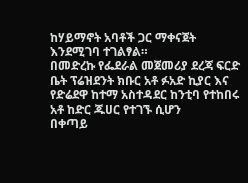ከሃይማኖት አባቶች ጋር ማቀናጀት እንደሚገባ ተገልፃል።
በመድረኩ የፌደራል መጀመሪያ ደረጃ ፍርድ ቤት ፕሬዝደንት ክቡር አቶ ፉአድ ኪያር እና የድሬደዋ ከተማ አስተዳደር ከንቲባ የተከበሩ አቶ ከድር ጁሀር የተገኙ ሲሆን
በቀጣይ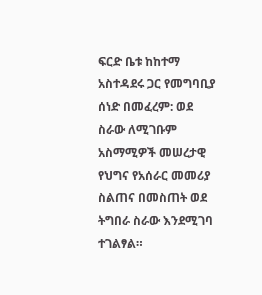ፍርድ ቤቱ ከከተማ አስተዳደሩ ጋር የመግባቢያ ሰነድ በመፈረም: ወደ ስራው ለሚገቡም አስማሚዎች መሠረታዊ የህግና የአሰራር መመሪያ ስልጠና በመስጠት ወደ ትግበራ ስራው እንደሚገባ ተገልፃል።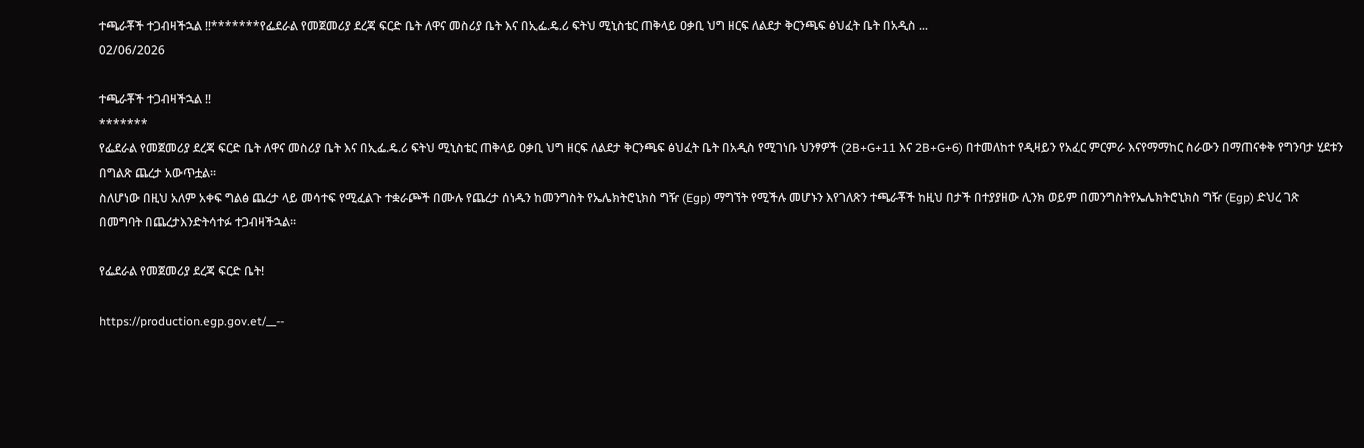ተጫራቾች ተጋብዛችኋል !!*******የፌደራል የመጀመሪያ ደረጃ ፍርድ ቤት ለዋና መስሪያ ቤት እና በኢፌ.ዴ.ሪ ፍትህ ሚኒስቴር ጠቅላይ ዐቃቢ ህግ ዘርፍ ለልደታ ቅርንጫፍ ፅህፈት ቤት በአዲስ ...
02/06/2026

ተጫራቾች ተጋብዛችኋል !!
*******
የፌደራል የመጀመሪያ ደረጃ ፍርድ ቤት ለዋና መስሪያ ቤት እና በኢፌ.ዴ.ሪ ፍትህ ሚኒስቴር ጠቅላይ ዐቃቢ ህግ ዘርፍ ለልደታ ቅርንጫፍ ፅህፈት ቤት በአዲስ የሚገነቡ ህንፃዎች (2B+G+11 እና 2B+G+6) በተመለከተ የዲዛይን የአፈር ምርምራ እናየማማከር ስራውን በማጠናቀቅ የግንባታ ሂደቱን በግልጽ ጨረታ አውጥቷል፡፡
ስለሆነው በዚህ አለም አቀፍ ግልፅ ጨረታ ላይ መሳተፍ የሚፈልጉ ተቋራጮች በሙሉ የጨረታ ሰነዱን ከመንግስት የኤሌክትሮኒክስ ግዥ (Egp) ማግኘት የሚችሉ መሆኑን እየገለጽን ተጫራቾች ከዚህ በታች በተያያዘው ሊንክ ወይም በመንግስትየኤሌክትሮኒክስ ግዥ (Egp) ድህረ ገጽ በመግባት በጨረታእንድትሳተፉ ተጋብዛችኋል፡፡

የፌደራል የመጀመሪያ ደረጃ ፍርድ ቤት!

https://production.egp.gov.et/__--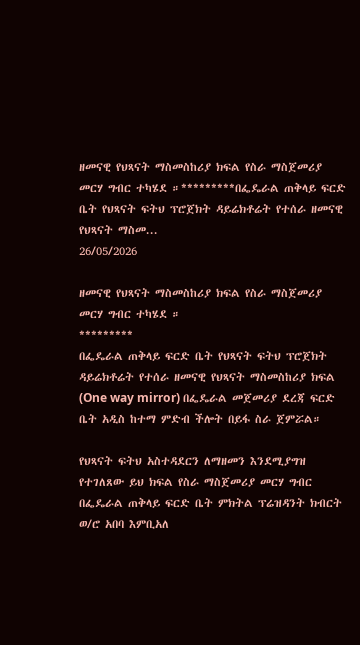ዘመናዊ የህጻናት ማስመስከሪያ ክፍል የስራ ማስጀመሪያ መርሃ ግብር ተካሄደ ።*********በፌዴራል ጠቅላይ ፍርድ ቤት የህጻናት ፍትህ ፕሮጀክት ዳይሬክቶሬት የተሰራ ዘመናዊ የህጻናት ማስመ...
26/05/2026

ዘመናዊ የህጻናት ማስመስከሪያ ክፍል የስራ ማስጀመሪያ መርሃ ግብር ተካሄደ ።
*********
በፌዴራል ጠቅላይ ፍርድ ቤት የህጻናት ፍትህ ፕሮጀክት ዳይሬክቶሬት የተሰራ ዘመናዊ የህጻናት ማስመስከሪያ ክፍል (One way mirror) በፌዴራል መጀመሪያ ደረጃ ፍርድ ቤት አዲስ ከተማ ምድብ ችሎት በይፋ ስራ ጀምሯል።

የህጻናት ፍትህ አስተዳደርን ለማዘመን እንደሚያግዝ የተገለጸው ይህ ክፍል የስራ ማስጀመሪያ መርሃ ግብር በፌዴራል ጠቅላይ ፍርድ ቤት ምክትል ፕሬዝዳንት ክብርት ወ/ሮ አበባ እምቢአለ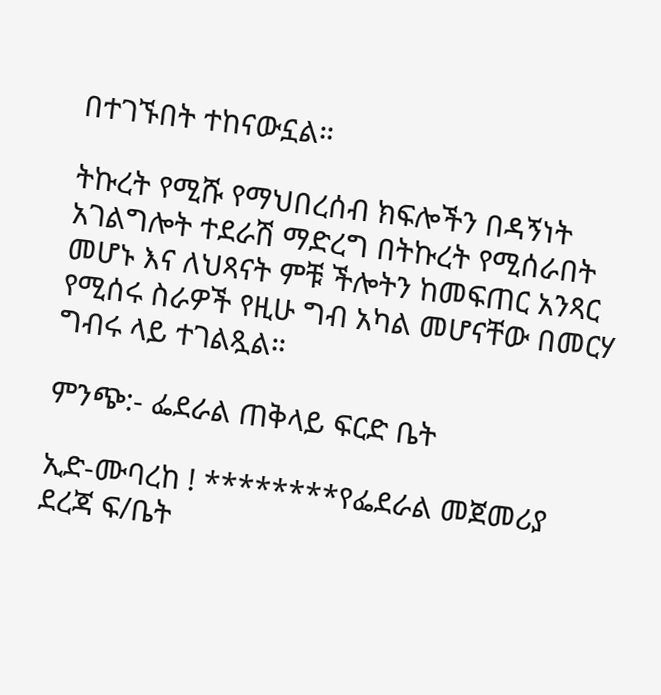በተገኙበት ተከናውኗል።

ትኩረት የሚሹ የማህበረሰብ ክፍሎችን በዳኝነት አገልግሎት ተደራሽ ማድረግ በትኩረት የሚሰራበት መሆኑ እና ለህጻናት ምቹ ችሎትን ከመፍጠር አንጻር የሚሰሩ ስራዎች የዚሁ ግብ አካል መሆናቸው በመርሃ ግብሩ ላይ ተገልጿል።

ምንጭ:- ፌደራል ጠቅላይ ፍርድ ቤት

ኢድ-ሙባረከ ! ********የፌደራል መጀመሪያ ደረጃ ፍ/ቤት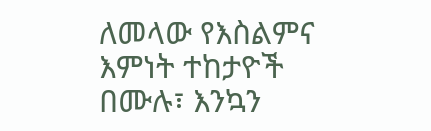ለመላው የእስልምና እምነት ተከታዮች በሙሉ፣ እንኳን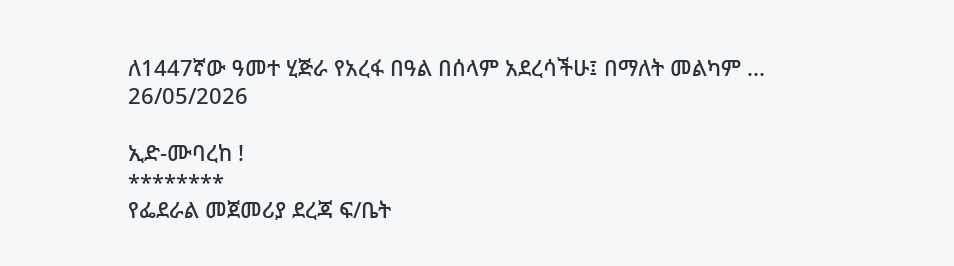ለ1447ኛው ዓመተ ሂጅራ የአረፋ በዓል በሰላም አደረሳችሁ፤ በማለት መልካም ...
26/05/2026

ኢድ-ሙባረከ !
********
የፌደራል መጀመሪያ ደረጃ ፍ/ቤት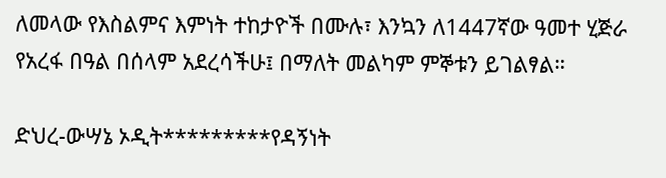ለመላው የእስልምና እምነት ተከታዮች በሙሉ፣ እንኳን ለ1447ኛው ዓመተ ሂጅራ የአረፋ በዓል በሰላም አደረሳችሁ፤ በማለት መልካም ምኞቱን ይገልፃል።

ድህረ-ውሣኔ ኦዲት*********የዳኝነት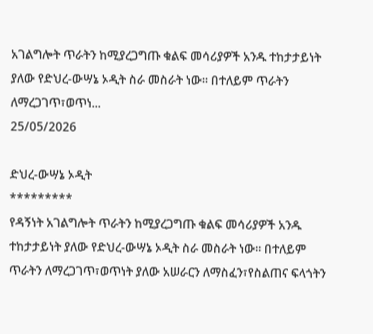አገልግሎት ጥራትን ከሚያረጋግጡ ቁልፍ መሳሪያዎች አንዱ ተከታታይነት ያለው የድህረ-ውሣኔ ኦዲት ስራ መስራት ነው፡፡ በተለይም ጥራትን ለማረጋገጥ፣ወጥነ...
25/05/2026

ድህረ-ውሣኔ ኦዲት
*********
የዳኝነት አገልግሎት ጥራትን ከሚያረጋግጡ ቁልፍ መሳሪያዎች አንዱ ተከታታይነት ያለው የድህረ-ውሣኔ ኦዲት ስራ መስራት ነው፡፡ በተለይም ጥራትን ለማረጋገጥ፣ወጥነት ያለው አሠራርን ለማስፈን፣የስልጠና ፍላጎትን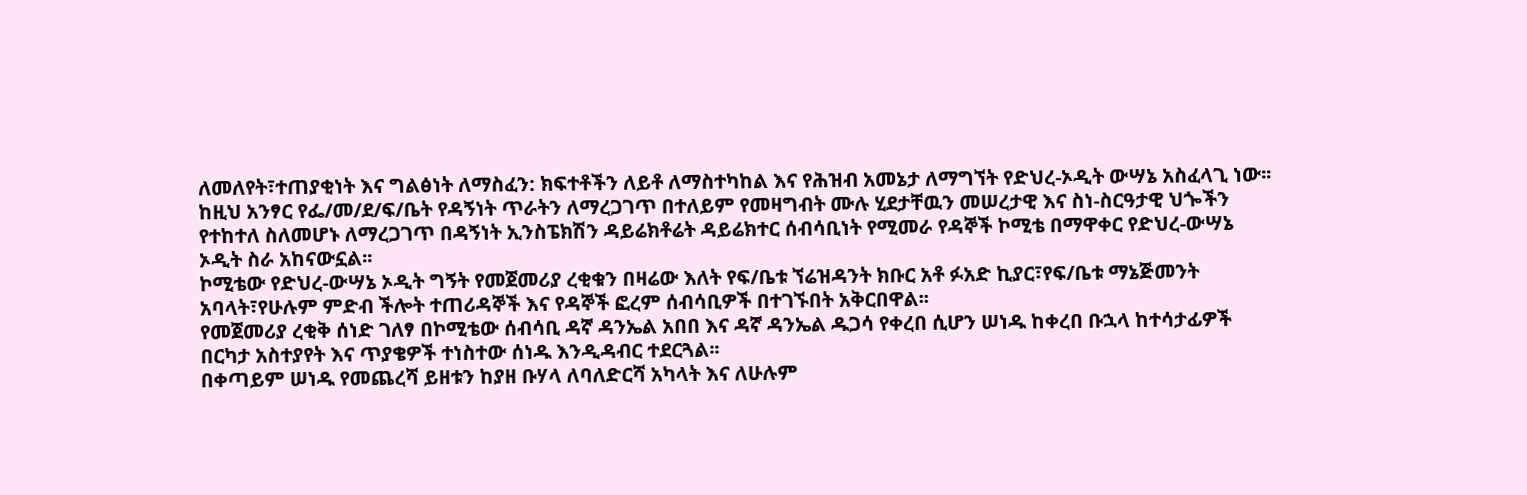ለመለየት፣ተጠያቂነት እና ግልፅነት ለማስፈን: ክፍተቶችን ለይቶ ለማስተካከል እና የሕዝብ አመኔታ ለማግኘት የድህረ-ኦዲት ውሣኔ አስፈላጊ ነው፡፡
ከዚህ አንፃር የፌ/መ/ደ/ፍ/ቤት የዳኝነት ጥራትን ለማረጋገጥ በተለይም የመዛግብት ሙሉ ሂደታቸዉን መሠረታዊ እና ስነ-ስርዓታዊ ህጐችን የተከተለ ስለመሆኑ ለማረጋገጥ በዳኝነት ኢንስፔክሽን ዳይሬክቶሬት ዳይሬክተር ሰብሳቢነት የሚመራ የዳኞች ኮሚቴ በማዋቀር የድህረ-ውሣኔ ኦዲት ስራ አከናውኗል፡፡
ኮሚቴው የድህረ-ውሣኔ ኦዲት ግኝት የመጀመሪያ ረቂቁን በዛሬው እለት የፍ/ቤቱ ኘሬዝዳንት ክቡር አቶ ፉአድ ኪያር፣የፍ/ቤቱ ማኔጅመንት አባላት፣የሁሉም ምድብ ችሎት ተጠሪዳኞች እና የዳኞች ፎረም ሰብሳቢዎች በተገኙበት አቅርበዋል፡፡
የመጀመሪያ ረቂቅ ሰነድ ገለፃ በኮሚቴው ሰብሳቢ ዳኛ ዳንኤል አበበ እና ዳኛ ዳንኤል ዱጋሳ የቀረበ ሲሆን ሠነዱ ከቀረበ ቡኋላ ከተሳታፊዎች በርካታ አስተያየት እና ጥያቄዎች ተነስተው ሰነዱ እንዲዳብር ተደርጓል፡፡
በቀጣይም ሠነዱ የመጨረሻ ይዘቱን ከያዘ ቡሃላ ለባለድርሻ አካላት እና ለሁሉም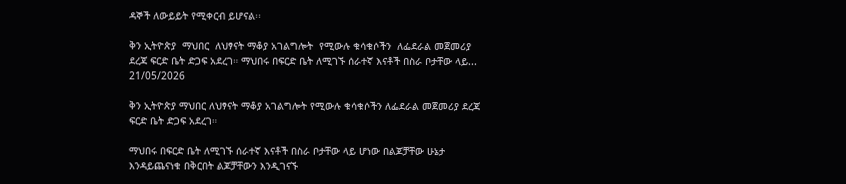ዳኞች ለውይይት የሚቀርብ ይሆናል፡፡

ቅን ኢትዮጵያ  ማህበር  ለህፃናት ማቆያ አገልግሎት  የሚውሉ ቁሳቁሶችን  ለፌደራል መጀመሪያ  ደረጃ ፍርድ ቤት ድጋፍ አደረገ። ማህበሩ በፍርድ ቤት ለሚገኙ ሰራተኛ እናቶች በስራ ቦታቸው ላይ...
21/05/2026

ቅን ኢትዮጵያ ማህበር ለህፃናት ማቆያ አገልግሎት የሚውሉ ቁሳቁሶችን ለፌደራል መጀመሪያ ደረጃ ፍርድ ቤት ድጋፍ አደረገ።

ማህበሩ በፍርድ ቤት ለሚገኙ ሰራተኛ እናቶች በስራ ቦታቸው ላይ ሆነው በልጆቻቸው ሁኔታ እንዳይጨናነቁ በቅርበት ልጆቻቸውን እንዲገናኙ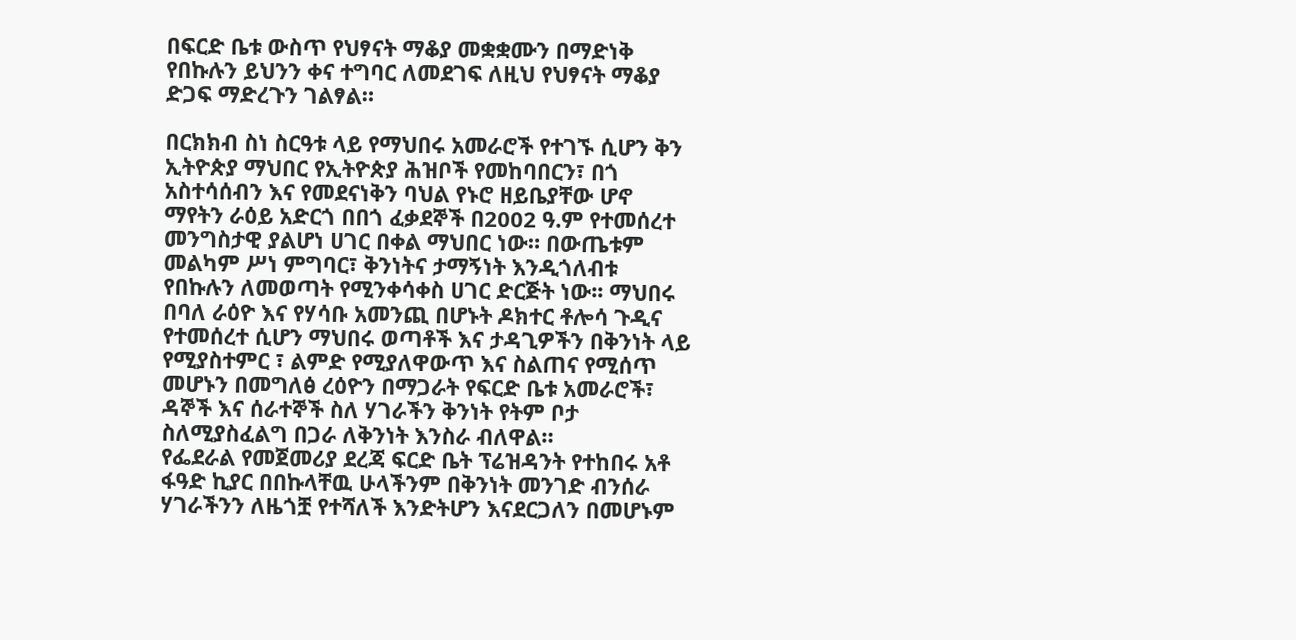በፍርድ ቤቱ ውስጥ የህፃናት ማቆያ መቋቋሙን በማድነቅ የበኩሉን ይህንን ቀና ተግባር ለመደገፍ ለዚህ የህፃናት ማቆያ ድጋፍ ማድረጉን ገልፃል።

በርክክብ ስነ ስርዓቱ ላይ የማህበሩ አመራሮች የተገኙ ሲሆን ቅን ኢትዮጵያ ማህበር የኢትዮጵያ ሕዝቦች የመከባበርን፣ በጎ አስተሳሰብን እና የመደናነቅን ባህል የኑሮ ዘይቤያቸው ሆኖ ማየትን ራዕይ አድርጎ በበጎ ፈቃደኞች በ2002 ዓ.ም የተመሰረተ መንግስታዊ ያልሆነ ሀገር በቀል ማህበር ነው። በውጤቱም መልካም ሥነ ምግባር፣ ቅንነትና ታማኝነት እንዲጎለብቱ የበኩሉን ለመወጣት የሚንቀሳቀስ ሀገር ድርጅት ነው፡፡ ማህበሩ በባለ ራዕዮ እና የሃሳቡ አመንጪ በሆኑት ዶክተር ቶሎሳ ጉዲና የተመሰረተ ሲሆን ማህበሩ ወጣቶች እና ታዳጊዎችን በቅንነት ላይ የሚያስተምር ፣ ልምድ የሚያለዋውጥ እና ስልጠና የሚሰጥ መሆኑን በመግለፅ ረዕዮን በማጋራት የፍርድ ቤቱ አመራሮች፣ ዳኞች እና ሰራተኞች ስለ ሃገራችን ቅንነት የትም ቦታ ስለሚያስፈልግ በጋራ ለቅንነት እንስራ ብለዋል።
የፌደራል የመጀመሪያ ደረጃ ፍርድ ቤት ፕሬዝዳንት የተከበሩ አቶ ፋዓድ ኪያር በበኩላቸዉ ሁላችንም በቅንነት መንገድ ብንሰራ ሃገራችንን ለዜጎቿ የተሻለች እንድትሆን እናደርጋለን በመሆኑም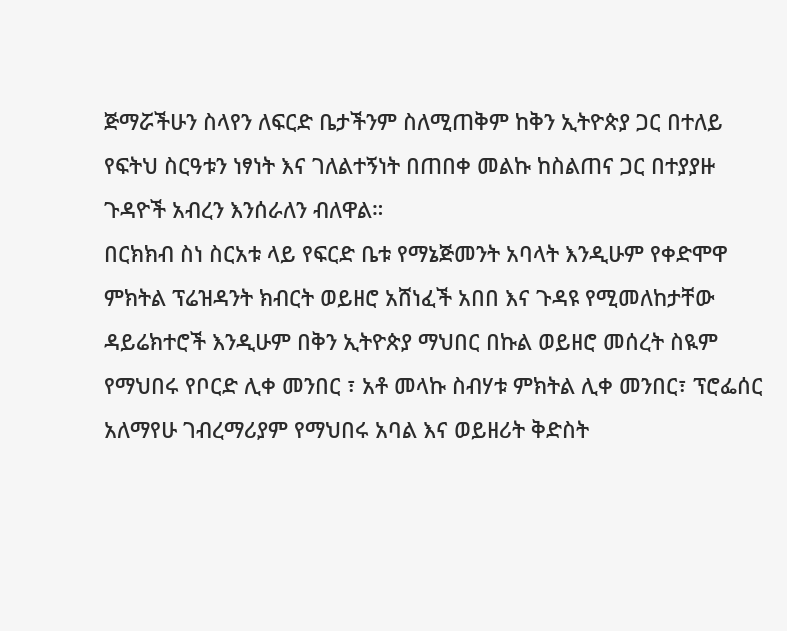ጅማሯችሁን ስላየን ለፍርድ ቤታችንም ስለሚጠቅም ከቅን ኢትዮጵያ ጋር በተለይ የፍትህ ስርዓቱን ነፃነት እና ገለልተኝነት በጠበቀ መልኩ ከስልጠና ጋር በተያያዙ ጉዳዮች አብረን እንሰራለን ብለዋል።
በርክክብ ስነ ስርአቱ ላይ የፍርድ ቤቱ የማኔጅመንት አባላት እንዲሁም የቀድሞዋ ምክትል ፕሬዝዳንት ክብርት ወይዘሮ አሸነፈች አበበ እና ጉዳዩ የሚመለከታቸው ዳይሬክተሮች እንዲሁም በቅን ኢትዮጵያ ማህበር በኩል ወይዘሮ መሰረት ስዪም የማህበሩ የቦርድ ሊቀ መንበር ፣ አቶ መላኩ ስብሃቱ ምክትል ሊቀ መንበር፣ ፕሮፌሰር አለማየሁ ገብረማሪያም የማህበሩ አባል እና ወይዘሪት ቅድስት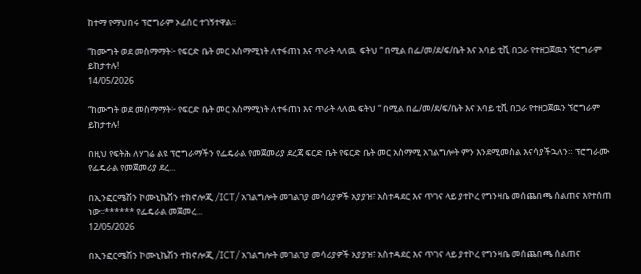ከተማ የማህበሩ ፕሮግራም ኦፊሰር ተገኝተዋል።

“ከሙግት ወደ መስማማት፦ የፍርድ ቤት መር አስማሚነት ለተፋጠነ እና ጥራት ላለዉ  ፍትህ “ በሚል በፌ/መ/ደ/ፍ/ቤት እና አባይ ቲቪ በጋራ የተዘጋጀዉን ኘሮግራም ይከታተሉ!
14/05/2026

“ከሙግት ወደ መስማማት፦ የፍርድ ቤት መር አስማሚነት ለተፋጠነ እና ጥራት ላለዉ ፍትህ “ በሚል በፌ/መ/ደ/ፍ/ቤት እና አባይ ቲቪ በጋራ የተዘጋጀዉን ኘሮግራም ይከታተሉ!

በዚህ የፍትሕ ለሃገሬ ልዩ ፕሮግራማችን የፌዴራል የመጀመሪያ ደረጃ ፍርድ ቤት የፍርድ ቤት መር አስማሚ አገልግሎት ምን እንደሚመስል እናሳያችኋለን። ፕሮግራሙ የፌዴራል የመጀመሪያ ደረ...

በኢንፎርሜሽን ኮሙኒኬሽን ተክኖሎጂ /ICT/ አገልግሎት መገልገያ መሳሪያዎች አያያዝ፣ አስተዳደር እና ጥገና ላይ ያተኮረ የግንዛቤ መሰጨበጫ ሰልጠና እየተሰጠ ነው፡፡****** የፌዴራል መጀመረ...
12/05/2026

በኢንፎርሜሽን ኮሙኒኬሽን ተክኖሎጂ /ICT/ አገልግሎት መገልገያ መሳሪያዎች አያያዝ፣ አስተዳደር እና ጥገና ላይ ያተኮረ የግንዛቤ መሰጨበጫ ሰልጠና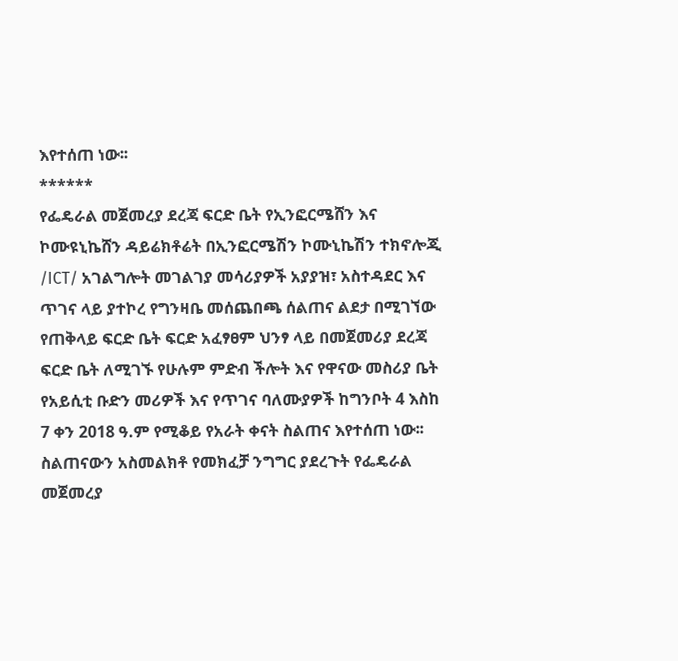እየተሰጠ ነው፡፡
******
የፌዴራል መጀመረያ ደረጃ ፍርድ ቤት የኢንፎርሜሸን እና ኮሙዩኒኬሸን ዳይሬክቶሬት በኢንፎርሜሽን ኮሙኒኬሽን ተክኖሎጂ /ICT/ አገልግሎት መገልገያ መሳሪያዎች አያያዝ፣ አስተዳደር እና ጥገና ላይ ያተኮረ የግንዛቤ መሰጨበጫ ሰልጠና ልደታ በሚገኘው የጠቅላይ ፍርድ ቤት ፍርድ አፈፃፀም ህንፃ ላይ በመጀመሪያ ደረጃ ፍርድ ቤት ለሚገኙ የሁሉም ምድብ ችሎት እና የዋናው መስሪያ ቤት የአይሲቲ ቡድን መሪዎች እና የጥገና ባለሙያዎች ከግንቦት 4 እስከ 7 ቀን 2018 ዓ.ም የሚቆይ የአራት ቀናት ስልጠና እየተሰጠ ነው፡፡
ስልጠናውን አስመልክቶ የመክፈቻ ንግግር ያደረጉት የፌዴራል መጀመረያ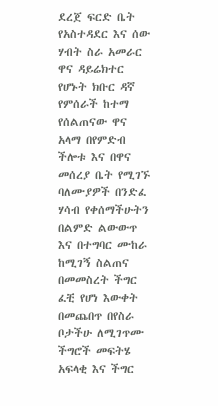ደረጀ ፍርድ ቤት የአስተዳደር እና ሰው ሃብት ስራ አመራር ዋና ዳይሬክተር የሆኑት ክቡር ዳኛ የምሰራች ከተማ የሰልጠናው ዋና አላማ በየምድብ ችሎቱ እና በዋና መሰረያ ቤት የሚገኙ ባለሙያዎች በንድፈ ሃሳብ የቀሰማችሁትን በልምድ ልውውጥ እና በተግባር ሙከራ ከሚገኝ ስልጠና በመመስረት ችግር ፈቺ የሆነ እውቀት በመጨበጥ በየስራ ቦታችሁ ለሚገጥሙ ችግሮች መፍትሄ አፍላቂ እና ችግር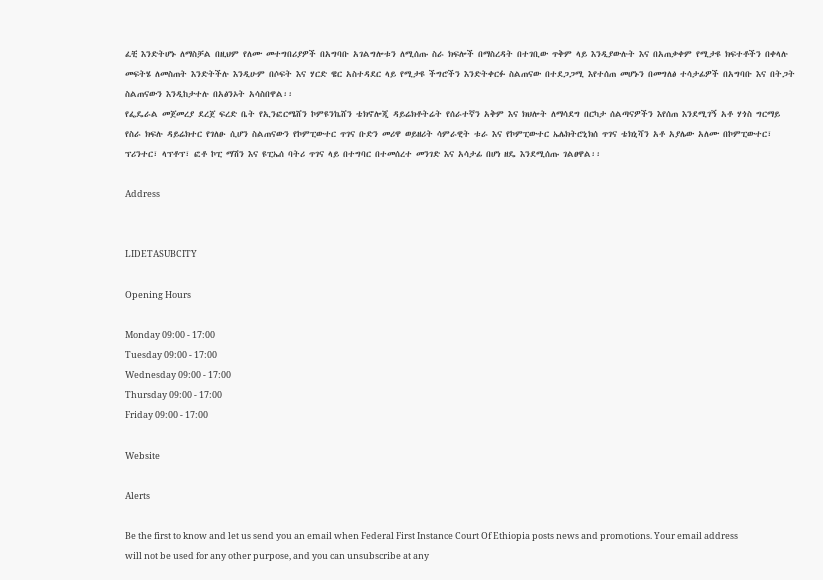ፈቺ እንድትሆኑ ለማስቻል በዚህም የለሙ መተግበሪያዎች በአግባቡ አገልግሎቱን ለሚሰጡ ስራ ክፍሎች በማስረዳት በተገቢው ጥቅም ላይ እንዲያውሉት እና በአጠቃቀም የሚታዩ ክፍተቶችን በቀላሉ መፍትሄ ለመስጠት እንድትችሉ እንዲሁም በሶፍት እና ሃርድ ዌር አስተዳደር ላይ የሚታዩ ችግሮችን እንድትቀርፉ ስልጠናው በተደጋጋሚ እየተሰጠ መሆኑን በመግለፅ ተሳታፊዎች በአግባቡ እና በትጋት ስልጠናውን እንዲከታተሉ በአፅንኦት አሳስበዋል፡፡
የፌዴራል መጀመረያ ደረጀ ፍረድ ቤት የኢንፎርሜሸን ኮምዩንኬሸን ቴክኖሎጂ ዳይሬክቶትሬት የሰራተኛን አቅም እና ክህሎት ለማሳደግ በርካታ ሰልጣናዎችን እየሰጠ እንደሚገኝ አቶ ሃጎስ ግርማይ የስራ ክፍሉ ዳይሬክተር የገለፁ ሲሆን ስልጠናውን የኮምፒውተር ጥገና ቡድን መሪዋ ወይዘሪት ሳምራዊት ቱራ እና የኮምፒውተር ኤሌክትሮኒክሰ ጥገና ቴክኒሻን አቶ አያሌው አለሙ በኮምፒውተር፣ ፕሪንተር፣ ላፕቶፕ፣ ፎቶ ኮፒ ማሽን እና ዩፒኤሰ ባትሪ ጥገና ላይ በተግባር በተመሰረተ መንገድ እና አሳታፊ በሆነ ዘዴ እንደሚሰጡ ገልፀዋል፡፡

Address


LIDETASUBCITY

Opening Hours

Monday 09:00 - 17:00
Tuesday 09:00 - 17:00
Wednesday 09:00 - 17:00
Thursday 09:00 - 17:00
Friday 09:00 - 17:00

Website

Alerts

Be the first to know and let us send you an email when Federal First Instance Court Of Ethiopia posts news and promotions. Your email address will not be used for any other purpose, and you can unsubscribe at any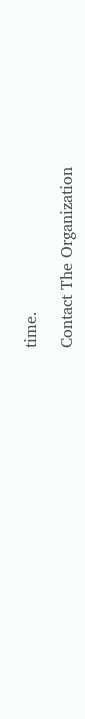time.

Contact The Organization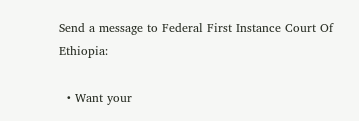Send a message to Federal First Instance Court Of Ethiopia:

  • Want your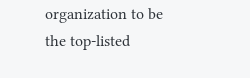organization to be the top-listed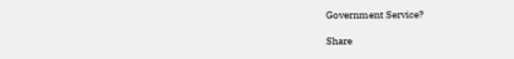Government Service?

Share